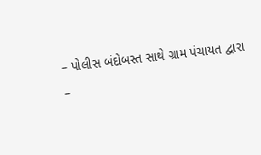– પોલીસ બંદોબસ્ત સાથે ગ્રામ પંચાયત દ્વારા
–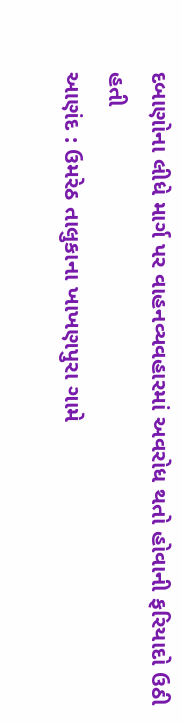દબાણોના લીધે માર્ગ પર વાહનવ્યવહારમાં અવરોધ થતો હોવાની ફરિયાદો ઉઠી હતી
આણંદ : ઉમરેઠ તાલુકાના ખાખણપુરા ગામે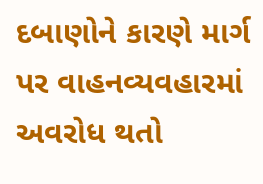દબાણોને કારણે માર્ગ પર વાહનવ્યવહારમાં અવરોધ થતો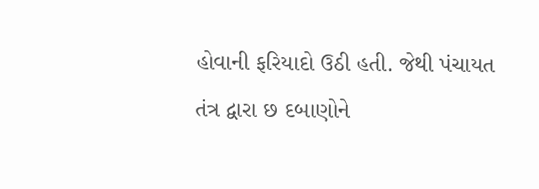હોવાની ફરિયાદો ઉઠી હતી. જેથી પંચાયત તંત્ર દ્વારા છ દબાણોને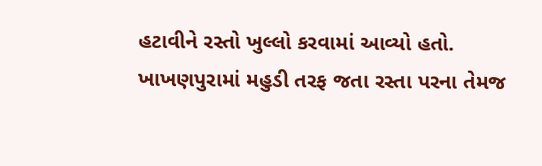હટાવીને રસ્તો ખુલ્લો કરવામાં આવ્યો હતો.
ખાખણપુરામાં મહુડી તરફ જતા રસ્તા પરના તેમજ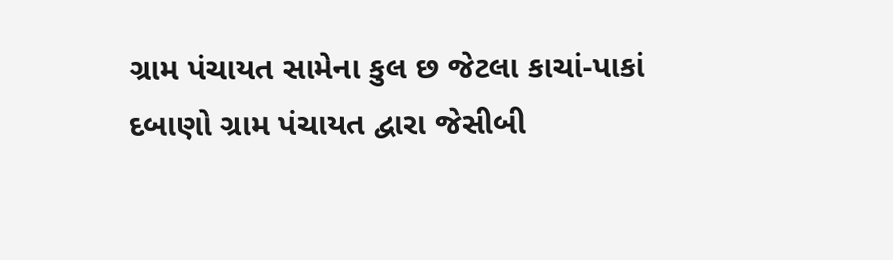ગ્રામ પંચાયત સામેના કુલ છ જેટલા કાચાં-પાકાં દબાણો ગ્રામ પંચાયત દ્વારા જેસીબી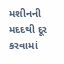મશીનની મદદથી દૂર કરવામાં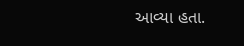આવ્યા હતા.